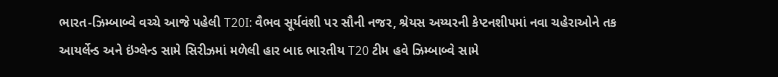ભારત-ઝિમ્બાબ્વે વચ્ચે આજે પહેલી T20I: વૈભવ સૂર્યવંશી પર સૌની નજર, શ્રેયસ અય્યરની કેપ્ટનશીપમાં નવા ચહેરાઓને તક
આયર્લેન્ડ અને ઇંગ્લેન્ડ સામે સિરીઝમાં મળેલી હાર બાદ ભારતીય T20 ટીમ હવે ઝિમ્બાબ્વે સામે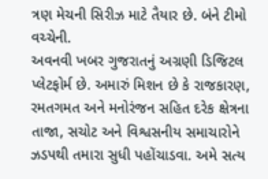ત્રણ મેચની સિરીઝ માટે તૈયાર છે. બંને ટીમો વચ્ચેની.
અવનવી ખબર ગુજરાતનું અગ્રણી ડિજિટલ પ્લેટફોર્મ છે. અમારું મિશન છે કે રાજકારણ, રમતગમત અને મનોરંજન સહિત દરેક ક્ષેત્રના તાજા, સચોટ અને વિશ્વસનીય સમાચારોને ઝડપથી તમારા સુધી પહોંચાડવા. અમે સત્ય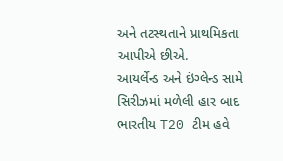અને તટસ્થતાને પ્રાથમિકતા આપીએ છીએ.
આયર્લેન્ડ અને ઇંગ્લેન્ડ સામે સિરીઝમાં મળેલી હાર બાદ ભારતીય T20 ટીમ હવે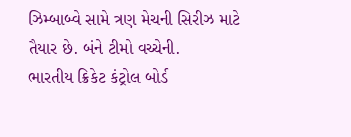ઝિમ્બાબ્વે સામે ત્રણ મેચની સિરીઝ માટે તૈયાર છે. બંને ટીમો વચ્ચેની.
ભારતીય ક્રિકેટ કંટ્રોલ બોર્ડ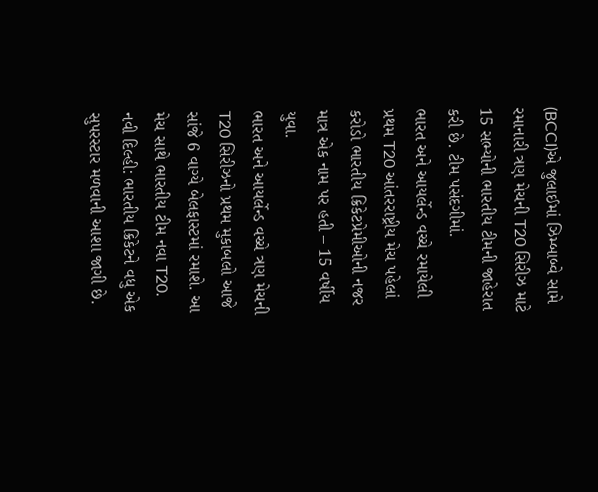(BCCI)એ જુલાઈમાં ઝિમ્બાબ્વે સામે રમાનારી ત્રણ મેચની T20 સિરીઝ માટે 15 સભ્યોની ભારતીય ટીમની જાહેરાત કરી છે. ટીમ પસંદગીમાં.
ભારત અને આયર્લેન્ડ વચ્ચે રમાયેલી પ્રથમ T20 આંતરરાષ્ટ્રીય મેચ પહેલાં કરોડો ભારતીય ક્રિકેટપ્રેમીઓની નજર માત્ર એક નામ પર હતી – 15 વર્ષીય યુવા.
ભારત અને આયર્લેન્ડ વચ્ચે ત્રણ મેચની T20 સિરીઝનો પ્રથમ મુકાબલો આજે સાંજે 6 વાગ્યે બેલફાસ્ટમાં રમાશે. આ મેચ સાથે ભારતીય ટીમ નવા T20.
નવી દિલ્હી: ભારતીય ક્રિકેટને વધુ એક સુપરસ્ટાર મળવાની આશા જાગી છે.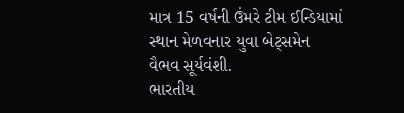માત્ર 15 વર્ષની ઉંમરે ટીમ ઈન્ડિયામાં સ્થાન મેળવનાર યુવા બેટ્સમેન વૈભવ સૂર્યવંશી.
ભારતીય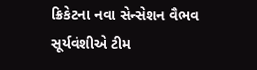ક્રિકેટના નવા સેન્સેશન વૈભવ સૂર્યવંશીએ ટીમ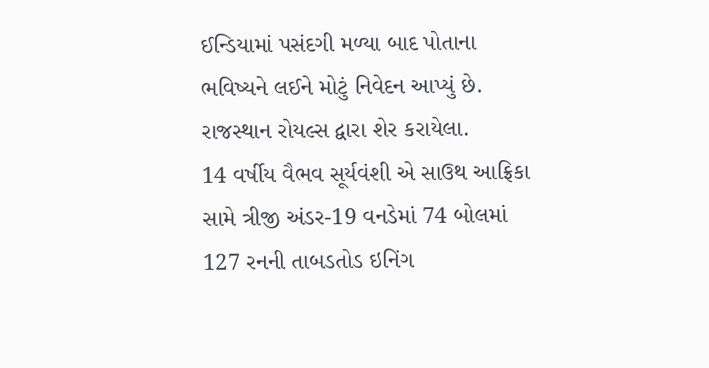ઈન્ડિયામાં પસંદગી મળ્યા બાદ પોતાના ભવિષ્યને લઈને મોટું નિવેદન આપ્યું છે. રાજસ્થાન રોયલ્સ દ્વારા શેર કરાયેલા.
14 વર્ષીય વૈભવ સૂર્યવંશી એ સાઉથ આફ્રિકા સામે ત્રીજી અંડર-19 વનડેમાં 74 બોલમાં 127 રનની તાબડતોડ ઇનિંગ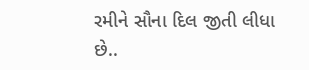રમીને સૌના દિલ જીતી લીધા છે..